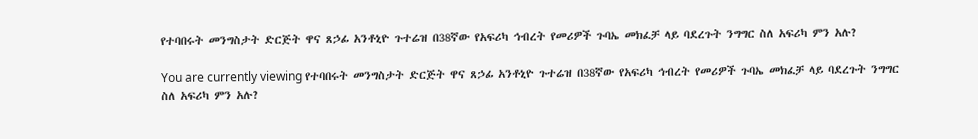የተባበሩት መንግስታት ድርጅት ዋና ጸኃፊ አንቶኒዮ ጉተሬዝ በ38ኛው የአፍሪካ ኅብረት የመሪዎች ጉባኤ መክፈቻ ላይ ባደረጉት ንግግር ስለ አፍሪካ ምን አሉ?

You are currently viewing የተባበሩት መንግስታት ድርጅት ዋና ጸኃፊ አንቶኒዮ ጉተሬዝ በ38ኛው የአፍሪካ ኅብረት የመሪዎች ጉባኤ መክፈቻ ላይ ባደረጉት ንግግር ስለ አፍሪካ ምን አሉ?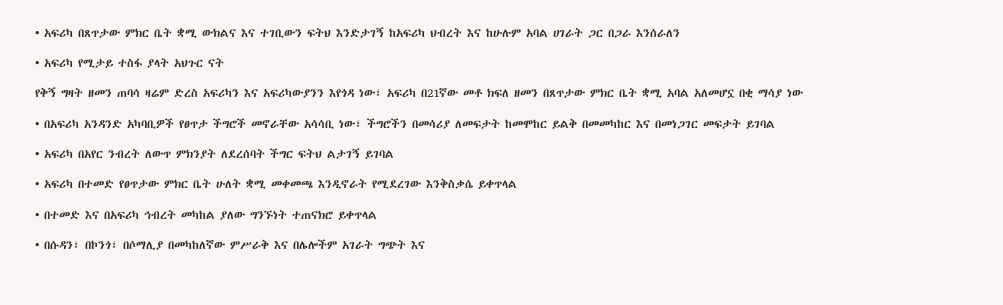• አፍሪካ በጸጥታው ምክር ቤት ቋሚ ውክልና እና ተገቢውን ፍትህ እንድታገኝ ከአፍሪካ ህብረት እና ከሁሉም አባል ሀገራት ጋር በጋራ እንሰራለን

• አፍሪካ የሚታይ ተስፋ ያላት አህጉር ናት

የቅኝ ግዛት ዘመን ጠባሳ ዛሬም ድረስ አፍሪካን እና አፍሪካውያንን እየጎዳ ነው፣ አፍሪካ በ21ኛው መቶ ክፍለ ዘመን በጸጥታው ምክር ቤት ቋሚ አባል አለመሆኗ በቂ ማሳያ ነው

• በአፍሪካ አንዳንድ አካባቢዎች የፀጥታ ችግሮች መኖራቸው አሳሳቢ ነው፣ ችግሮችን በመሳሪያ ለመፍታት ከመሞከር ይልቅ በመመካከር እና በመነጋገር መፍታት ይገባል

• አፍሪካ በአየር ንብረት ለውጥ ምክንያት ለደረሰባት ችግር ፍትህ ልታገኝ ይገባል

• አፍሪካ በተመድ የፀጥታው ምክር ቤት ሁለት ቋሚ መቀመጫ እንዲኖራት የሚደረገው እንቅስቃሴ ይቀጥላል

• በተመድ እና በአፍሪካ ኅብረት መካከል ያለው ግንኙነት ተጠናክሮ ይቀጥላል

• በሱዳን፣ በኮንጎ፣ በሶማሊያ በመካከለኛው ምሥራቅ እና በሌሎችም አገራት ግጭት እና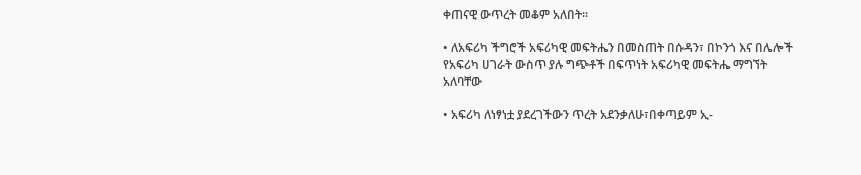ቀጠናዊ ውጥረት መቆም አለበት።

• ለአፍሪካ ችግሮች አፍሪካዊ መፍትሔን በመስጠት በሱዳን፣ በኮንጎ እና በሌሎች የአፍሪካ ሀገራት ውስጥ ያሉ ግጭቶች በፍጥነት አፍሪካዊ መፍትሔ ማግኘት አለባቸው

• አፍሪካ ለነፃነቷ ያደረገችውን ጥረት አደንቃለሁ፣በቀጣይም ኢ-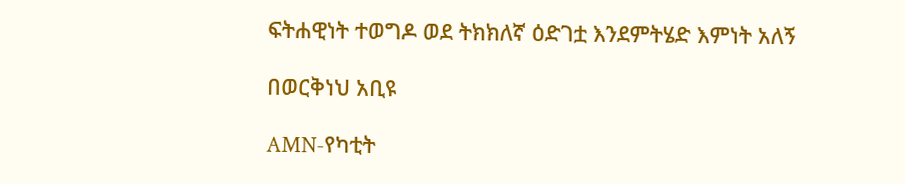ፍትሐዊነት ተወግዶ ወደ ትክክለኛ ዕድገቷ እንደምትሄድ እምነት አለኝ

በወርቅነህ አቢዩ

AMN-የካቲት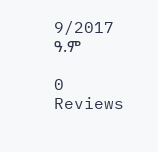9/2017 ዓ.ም

0 Reviews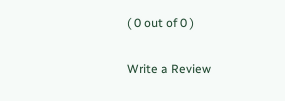( 0 out of 0 )

Write a Review